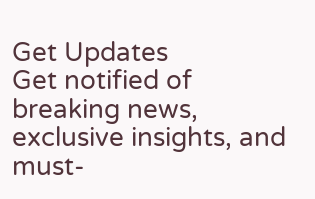Get Updates
Get notified of breaking news, exclusive insights, and must-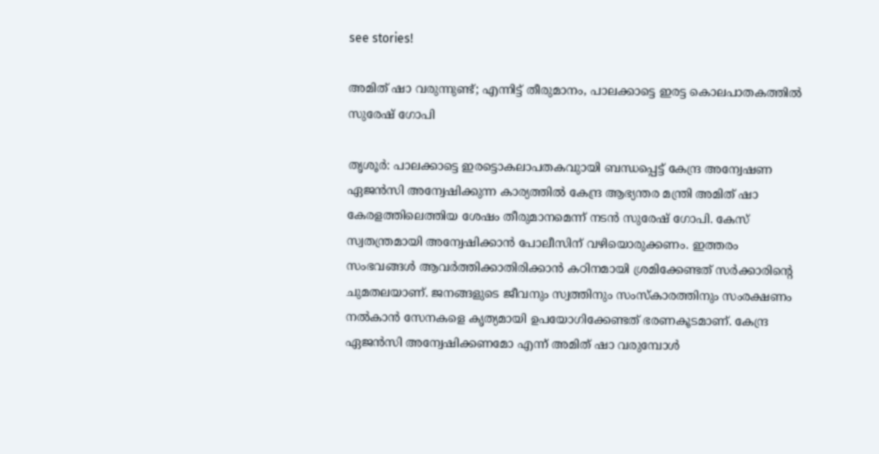see stories!

അമിത് ഷാ വരുന്നുണ്ട്; എന്നിട്ട് തീരുമാനം, പാലക്കാട്ടെ ഇരട്ട കൊലപാതകത്തില്‍ സുരേഷ് ഗോപി

തൃശൂര്‍: പാലക്കാട്ടെ ഇരട്ടൊകലാപതകവുായി ബന്ധപ്പെട്ട് കേന്ദ്ര അന്വേഷണ ഏജന്‍സി അന്വേഷിക്കുന്ന കാര്യത്തില്‍ കേന്ദ്ര ആഭ്യന്തര മന്ത്രി അമിത് ഷാ കേരളത്തിലെത്തിയ ശേഷം തീരുമാനമെന്ന് നടന്‍ സുരേഷ് ഗോപി. കേസ് സ്വതന്ത്രമായി അന്വേഷിക്കാന്‍ പോലീസിന് വഴിയൊരുക്കണം. ഇത്തരം സംഭവങ്ങള്‍ ആവര്‍ത്തിക്കാതിരിക്കാന്‍ കഠിനമായി ശ്രമിക്കേണ്ടത് സര്‍ക്കാരിന്റെ ചുമതലയാണ്. ജനങ്ങളുടെ ജീവനും സ്വത്തിനും സംസ്‌കാരത്തിനും സംരക്ഷണം നല്‍കാന്‍ സേനകളെ കൃത്യമായി ഉപയോഗിക്കേണ്ടത് ഭരണകൂടമാണ്. കേന്ദ്ര ഏജന്‍സി അന്വേഷിക്കണമോ എന്ന് അമിത് ഷാ വരുമ്പോള്‍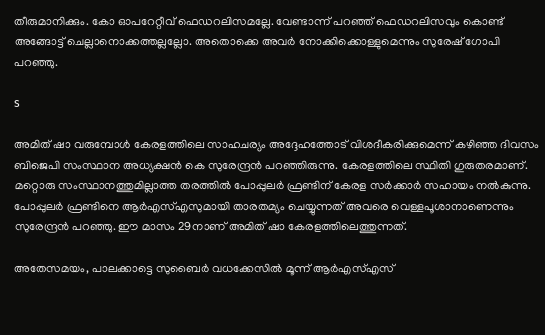തീരുമാനിക്കും. കോ ഓപറേറ്റീവ് ഫെഡറലിസമല്ലേ. വേണ്ടാന്ന് പറഞ്ഞ് ഫെഡറലിസവും കൊണ്ട് അങ്ങോട്ട് ചെല്ലാനൊക്കത്തല്ലല്ലോ. അതൊക്കെ അവര്‍ നോക്കിക്കൊള്ളുമെന്നും സുരേഷ് ഗോപി പറഞ്ഞു.

s

അമിത് ഷാ വരുമ്പോള്‍ കേരളത്തിലെ സാഹചര്യം അദ്ദേഹത്തോട് വിശദീകരിക്കുമെന്ന് കഴിഞ്ഞ ദിവസം ബിജെപി സംസ്ഥാന അധ്യക്ഷന്‍ കെ സുരേന്ദ്രന്‍ പറഞ്ഞിരുന്നു. കേരളത്തിലെ സ്ഥിതി ഗുരുതരമാണ്. മറ്റൊരു സംസ്ഥാനത്തുമില്ലാത്ത തരത്തില്‍ പോപ്പുലര്‍ ഫ്രണ്ടിന് കേരള സര്‍ക്കാര്‍ സഹായം നല്‍കുന്നു. പോപ്പുലര്‍ ഫ്രണ്ടിനെ ആര്‍എസ്എസുമായി താരതമ്യം ചെയ്യുന്നത് അവരെ വെള്ളപൂശാനാണെന്നും സുരേന്ദ്രന്‍ പറഞ്ഞു. ഈ മാസം 29നാണ് അമിത് ഷാ കേരളത്തിലെത്തുന്നത്.

അതേസമയം, പാലക്കാട്ടെ സുബൈര്‍ വധക്കേസില്‍ മൂന്ന് ആര്‍എസ്എസ്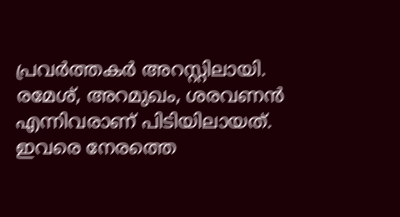പ്രവര്‍ത്തകര്‍ അറസ്റ്റിലായി. രമേശ്, അറമുഖം, ശരവണന്‍ എന്നിവരാണ് പിടിയിലായത്. ഇവരെ നേരത്തെ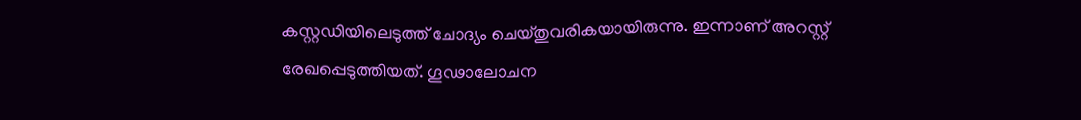കസ്റ്റഡിയിലെടുത്ത് ചോദ്യം ചെയ്തുവരികയായിരുന്നു. ഇന്നാണ് അറസ്റ്റ് രേഖപ്പെടുത്തിയത്. ഗൂഢാലോചന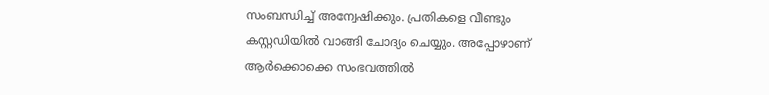സംബന്ധിച്ച് അന്വേഷിക്കും. പ്രതികളെ വീണ്ടും കസ്റ്റഡിയില്‍ വാങ്ങി ചോദ്യം ചെയ്യും. അപ്പോഴാണ് ആര്‍ക്കൊക്കെ സംഭവത്തില്‍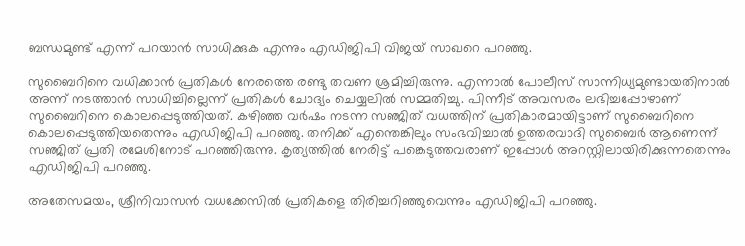ബന്ധമുണ്ട് എന്ന് പറയാന്‍ സാധിക്കുക എന്നും എഡിജിപി വിജയ് സാഖറെ പറഞ്ഞു.

സുബൈറിനെ വധിക്കാന്‍ പ്രതികള്‍ നേരത്തെ രണ്ടു തവണ ശ്രമിച്ചിരുന്നു. എന്നാല്‍ പോലീസ് സാന്നിധ്യമുണ്ടായതിനാല്‍ അന്ന് നടത്താന്‍ സാധിച്ചില്ലെന്ന് പ്രതികള്‍ ചോദ്യം ചെയ്യലില്‍ സമ്മതിച്ചു. പിന്നീട് അവസരം ലഭിച്ചപ്പോഴാണ് സുബൈറിനെ കൊലപ്പെടുത്തിയത്. കഴിഞ്ഞ വര്‍ഷം നടന്ന സഞ്ജിത് വധത്തിന് പ്രതികാരമായിട്ടാണ് സുബൈറിനെ കൊലപ്പെടുത്തിയതെന്നും എഡിജിപി പറഞ്ഞു. തനിക്ക് എന്തെങ്കിലും സംഭവിച്ചാല്‍ ഉത്തരവാദി സുബൈര്‍ ആണെന്ന് സഞ്ജിത് പ്രതി രമേശിനോട് പറഞ്ഞിരുന്നു. കൃത്യത്തില്‍ നേരിട്ട് പങ്കെടുത്തവരാണ് ഇപ്പോള്‍ അറസ്റ്റിലായിരിക്കുന്നതെന്നും എഡിജിപി പറഞ്ഞു.

അതേസമയം, ശ്രീനിവാസന്‍ വധക്കേസില്‍ പ്രതികളെ തിരിച്ചറിഞ്ഞുവെന്നും എഡിജിപി പറഞ്ഞു.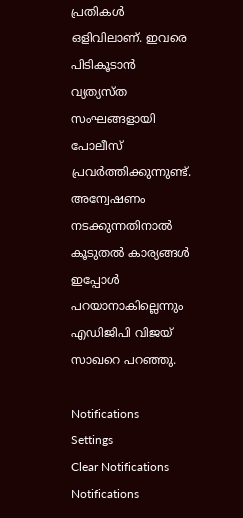പ്രതികള്‍ ഒളിവിലാണ്. ഇവരെ പിടികൂടാന്‍ വ്യത്യസ്ത സംഘങ്ങളായി പോലീസ് പ്രവര്‍ത്തിക്കുന്നുണ്ട്. അന്വേഷണം നടക്കുന്നതിനാല്‍ കൂടുതല്‍ കാര്യങ്ങള്‍ ഇപ്പോള്‍ പറയാനാകില്ലെന്നും എഡിജിപി വിജയ് സാഖറെ പറഞ്ഞു.

Notifications
Settings
Clear Notifications
Notifications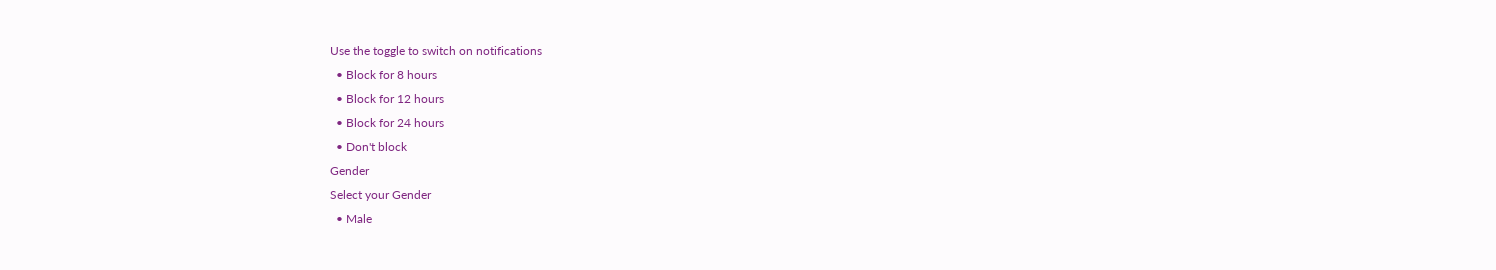Use the toggle to switch on notifications
  • Block for 8 hours
  • Block for 12 hours
  • Block for 24 hours
  • Don't block
Gender
Select your Gender
  • Male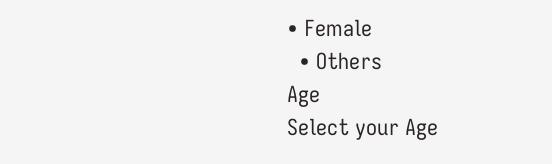• Female
  • Others
Age
Select your Age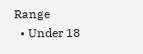Range
  • Under 18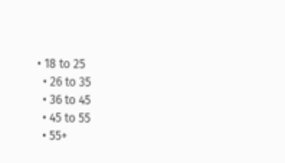• 18 to 25
  • 26 to 35
  • 36 to 45
  • 45 to 55
  • 55+